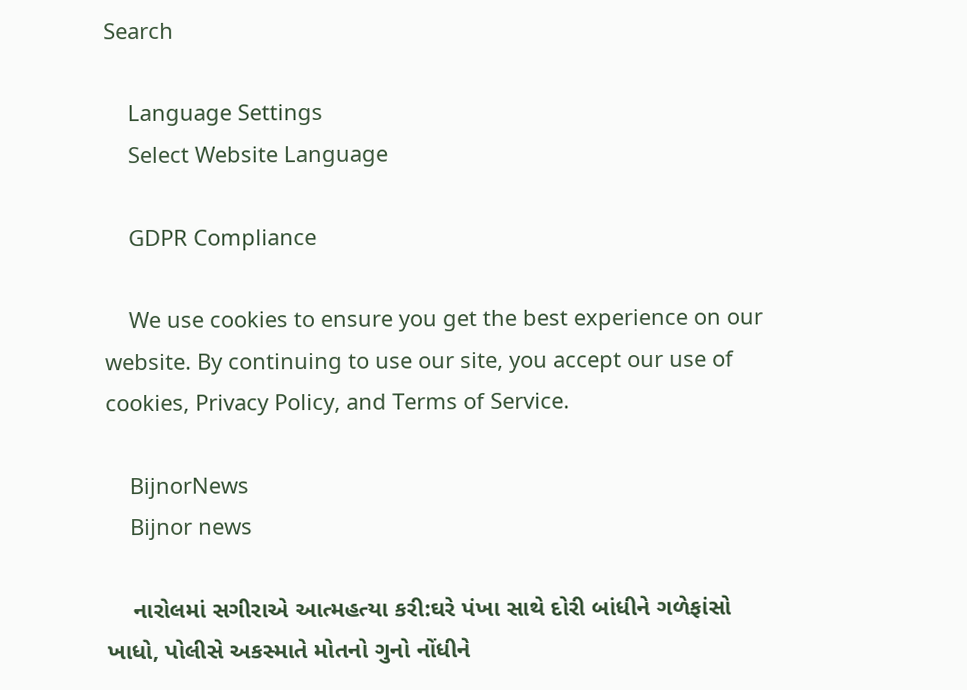Search

    Language Settings
    Select Website Language

    GDPR Compliance

    We use cookies to ensure you get the best experience on our website. By continuing to use our site, you accept our use of cookies, Privacy Policy, and Terms of Service.

    BijnorNews
    Bijnor news

    નારોલમાં સગીરાએ આત્મહત્યા કરી:ઘરે પંખા સાથે દોરી બાંધીને ગળેફાંસો ખાધો, પોલીસે અકસ્માતે મોતનો ગુનો નોંધીને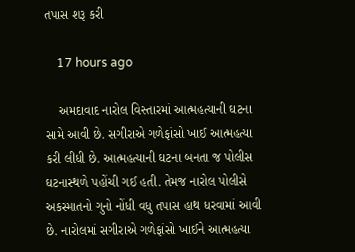તપાસ શરૂ કરી

    17 hours ago

    અમદાવાદ નારોલ વિસ્તારમાં આત્મહત્યાની ઘટના સામે આવી છે. સગીરાએ ગળેફાંસો ખાઈ આત્મહત્યા કરી લીધી છે. આત્મહત્યાની ઘટના બનતા જ પોલીસ ઘટનાસ્થળે પહોંચી ગઈ હતી. તેમજ નારોલ પોલીસે અકસ્માતનો ગુનો નોંધી વધુ તપાસ હાથ ધરવામાં આવી છે. નારોલમાં સગીરાએ ગળેફાંસો ખાઈને આત્મહત્યા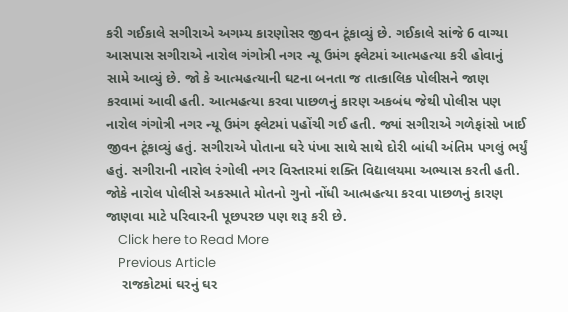કરી ગઈકાલે સગીરાએ અગમ્ય કારણોસર જીવન ટૂંકાવ્યું છે. ગઈકાલે સાંજે 6 વાગ્યા આસપાસ સગીરાએ નારોલ ગંગોત્રી નગર ન્યૂ ઉમંગ ફ્લેટમાં આત્મહત્યા કરી હોવાનું સામે આવ્યું છે. જો કે આત્મહત્યાની ઘટના બનતા જ તાત્કાલિક પોલીસને જાણ કરવામાં આવી હતી. આત્મહત્યા કરવા પાછળનું કારણ અકબંધ જેથી પોલીસ પણ નારોલ ગંગોત્રી નગર ન્યૂ ઉમંગ ફ્લેટમાં પહોંચી ગઈ હતી. જ્યાં સગીરાએ ગળેફાંસો ખાઈ જીવન ટૂંકાવ્યું હતું. સગીરાએ પોતાના ઘરે પંખા સાથે સાથે દોરી બાંધી અંતિમ પગલું ભર્યું હતું. સગીરાની નારોલ રંગોલી નગર વિસ્તારમાં શક્તિ વિદ્યાલયમા અભ્યાસ કરતી હતી. જોકે નારોલ પોલીસે અકસ્માતે મોતનો ગુનો નોંધી આત્મહત્યા કરવા પાછળનું કારણ જાણવા માટે પરિવારની પૂછપરછ પણ શરૂ કરી છે.
    Click here to Read More
    Previous Article
    રાજકોટમાં ઘરનું ઘર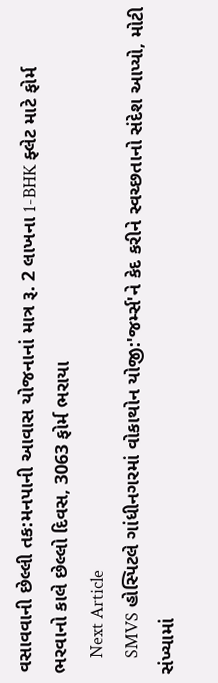વસાવવાની છેલ્લી તક:મનપાની આવાસ યોજનાનાં માત્ર રૂ. 2 લાખના 1-BHK ફ્લેટ માટે ફોર્મ ભરવાનો કાલે છેલ્લો દિવસ, 3063 ફોર્મ ભરાયા
    Next Article
    SMVS હોસ્પિટલે ગાંધીનગરમાં વોકાથોન યોજી:'જર્મ્સ'ને કેદ કરીને સ્વચ્છતાનો સંદેશ આપ્યો, મોટી સંખ્યામાં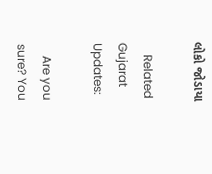લોકો જોડાયા

    Related Gujarat Updates:

    Are you sure? You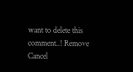want to delete this comment..! Remove Cancel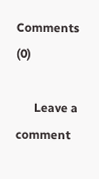Comments (0)

      Leave a comment